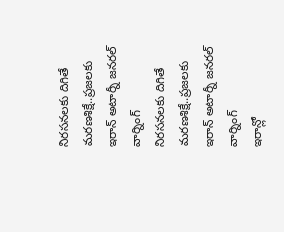నిరసనలకు దిగితే మరణశిక్షే..ప్రజలకు ఇరాన్ అటార్నీ జనరల్ వార్నింగ్
నిరసనలకు దిగితే మరణశిక్షే..ప్రజలకు ఇరాన్ అటార్నీ జనరల్ వార్నింగ్
ఇరాన్లో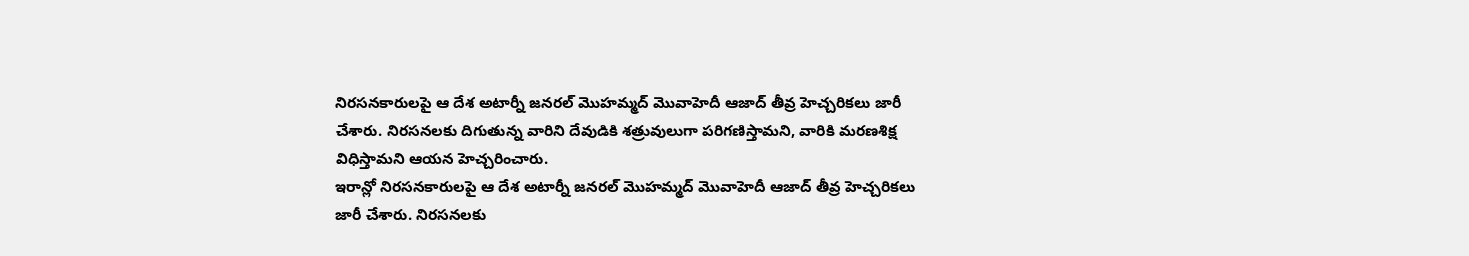నిరసనకారులపై ఆ దేశ అటార్నీ జనరల్ మొహమ్మద్ మొవాహెదీ ఆజాద్ తీవ్ర హెచ్చరికలు జారీ చేశారు. నిరసనలకు దిగుతున్న వారిని దేవుడికి శత్రువులుగా పరిగణిస్తామని, వారికి మరణశిక్ష విధిస్తామని ఆయన హెచ్చరించారు.
ఇరాన్లో నిరసనకారులపై ఆ దేశ అటార్నీ జనరల్ మొహమ్మద్ మొవాహెదీ ఆజాద్ తీవ్ర హెచ్చరికలు జారీ చేశారు. నిరసనలకు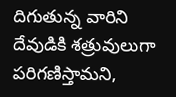దిగుతున్న వారిని దేవుడికి శత్రువులుగా పరిగణిస్తామని,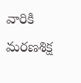వారికి మరణశిక్ష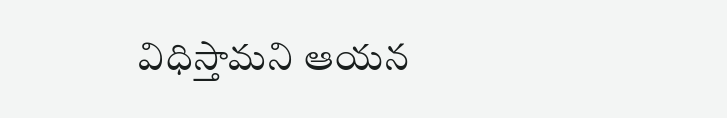విధిస్తామని ఆయన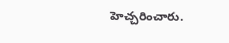హెచ్చరించారు.